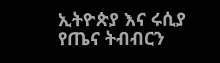ኢትዮጵያ እና ሩሲያ የጤና ትብብርን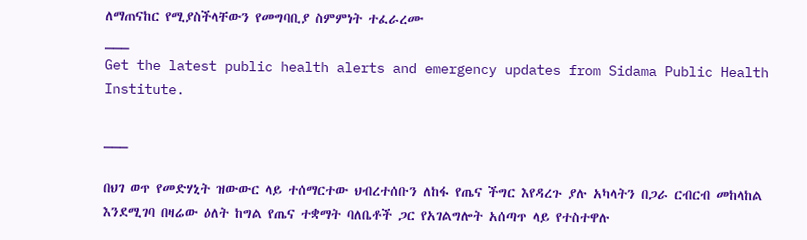ለማጠናከር የሚያስችላቸውን የመግባቢያ ስምምነት ተፈራረሙ
___
Get the latest public health alerts and emergency updates from Sidama Public Health Institute.

___

በህገ ወጥ የመድሃኒት ዝውውር ላይ ተሰማርተው ህብረተሰቡን ለከፋ የጤና ችግር እየዳረጉ ያሉ አካላትን በጋራ ርብርብ መከላከል እንደሚገባ በዛሬው ዕለት ከግል የጤና ተቋማት ባለቤቶች ጋር የአገልግሎት አሰጣጥ ላይ የተስተዋሉ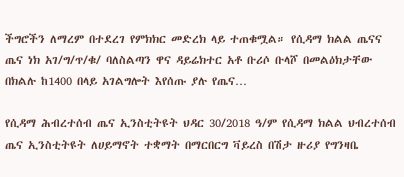ችግሮችን ለማረም በተደረገ የምክክር መድረክ ላይ ተጠቁሟል። የሲዳማ ክልል ጤናና ጤና ነክ አገ/ግ/ጥ/ቁ/ ባለስልጣን ዋና ዳይሬክተር አቶ ቡሪሶ ቡላሾ በመልዕክታቸው በክልሉ ከ1400 በላይ አገልግሎት እየሰጡ ያሉ የጤና…

የሲዳማ ሕብረተሰብ ጤና ኢንስቲትዩት ህዳር 30/2018 ዓ/ም የሲዳማ ክልል ህብረተሰብ ጤና ኢንስቲትዩት ለሀይማኖት ተቋማት በማርበርግ ቫይረስ በሽታ ዙሪያ የግንዛቤ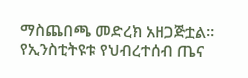ማስጨበጫ መድረክ አዘጋጅቷል። የኢንስቲትዩቱ የህብረተሰብ ጤና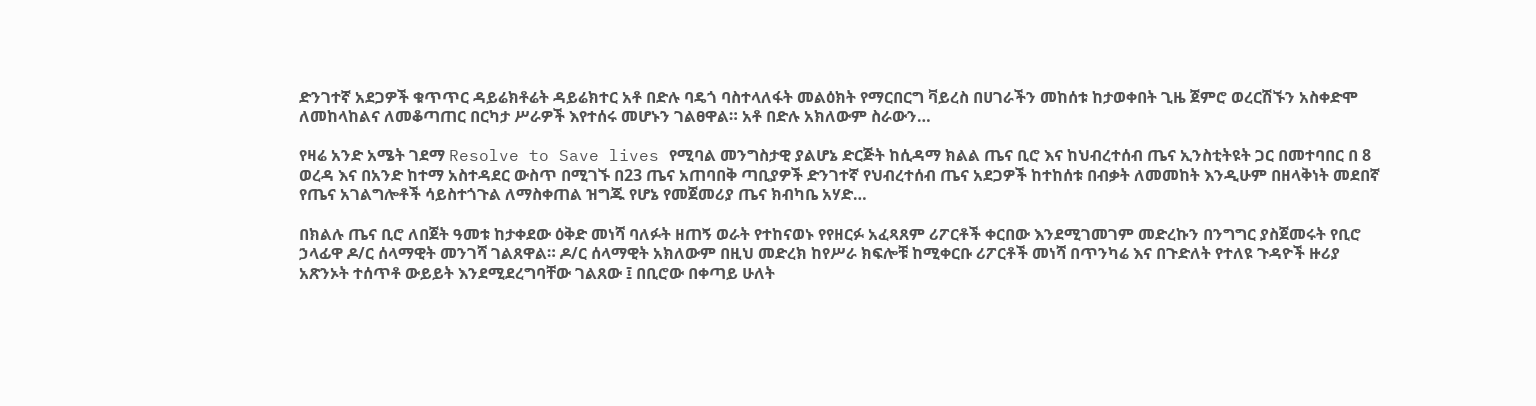ድንገተኛ አደጋዎች ቁጥጥር ዳይሬክቶሬት ዳይሬክተር አቶ በድሉ ባዴጎ ባስተላለፋት መልዕክት የማርበርግ ቫይረስ በሀገራችን መከሰቱ ከታወቀበት ጊዜ ጀምሮ ወረርሽኙን አስቀድሞ ለመከላከልና ለመቆጣጠር በርካታ ሥራዎች እየተሰሩ መሆኑን ገልፀዋል። አቶ በድሉ አክለውም ስራውን…

የዛሬ አንድ አሜት ገደማ Resolve to Save lives የሚባል መንግስታዊ ያልሆኔ ድርጅት ከሲዳማ ክልል ጤና ቢሮ እና ከህብረተሰብ ጤና ኢንስቲትዩት ጋር በመተባበር በ 8 ወረዳ እና በአንድ ከተማ አስተዳደር ውስጥ በሚገኙ በ23 ጤና አጠባበቅ ጣቢያዎች ድንገተኛ የህብረተሰብ ጤና አደጋዎች ከተከሰቱ በብቃት ለመመከት እንዲሁም በዘላቅነት መደበኛ የጤና አገልግሎቶች ሳይስተጎጉል ለማስቀጠል ዝግጁ የሆኔ የመጀመሪያ ጤና ክብካቤ አሃድ…

በክልሉ ጤና ቢሮ ለበጀት ዓመቱ ከታቀደው ዕቅድ መነሻ ባለፉት ዘጠኝ ወራት የተከናወኑ የየዘርፉ አፈጻጸም ሪፖርቶች ቀርበው እንደሚገመገም መድረኩን በንግግር ያስጀመሩት የቢሮ ኃላፊዋ ዶ/ር ሰላማዊት መንገሻ ገልጸዋል። ዶ/ር ሰላማዊት አክለውም በዚህ መድረክ ከየሥራ ክፍሎቹ ከሚቀርቡ ሪፖርቶች መነሻ በጥንካሬ እና በጉድለት የተለዩ ጉዳዮች ዙሪያ አጽንኦት ተሰጥቶ ውይይት እንደሚደረግባቸው ገልጸው ፤ በቢሮው በቀጣይ ሁለት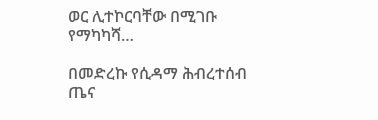ወር ሊተኮርባቸው በሚገቡ የማካካሻ…

በመድረኩ የሲዳማ ሕብረተሰብ ጤና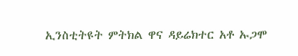ኢንስቲትዩት ምትክል ዋና ዳይሬክተር አቶ ኡጋሞ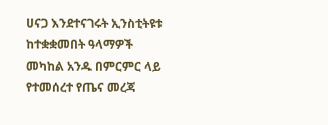ሀናጋ እንደተናገሩት ኢንስቲትዩቱ ከተቋቋመበት ዓላማዎች መካከል አንዱ በምርምር ላይ የተመሰረተ የጤና መረጃ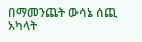በማመንጨት ውሳኔ ሰጪ አካላት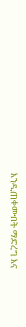እንዲጠቀሙበት ማድረግ እና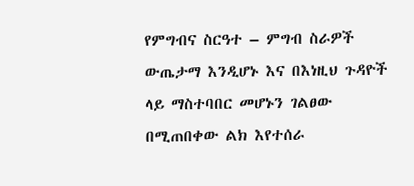የምግብና ስርዓተ – ምግብ ስራዎች ውጤታማ እንዲሆኑ እና በእነዚህ ጉዳዮች ላይ ማስተባበር መሆኑን ገልፀው በሚጠበቀው ልክ እየተሰራ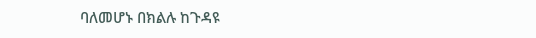ባለመሆኑ በክልሉ ከጉዳዩ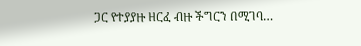ጋር የተያያዙ ዘርፈ ብዙ ችግርን በሚገባ…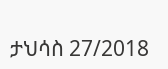ታህሳስ 27/2018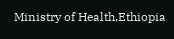Ministry of Health,Ethiopia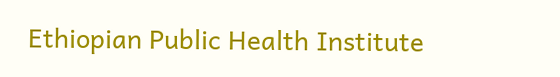Ethiopian Public Health Institute